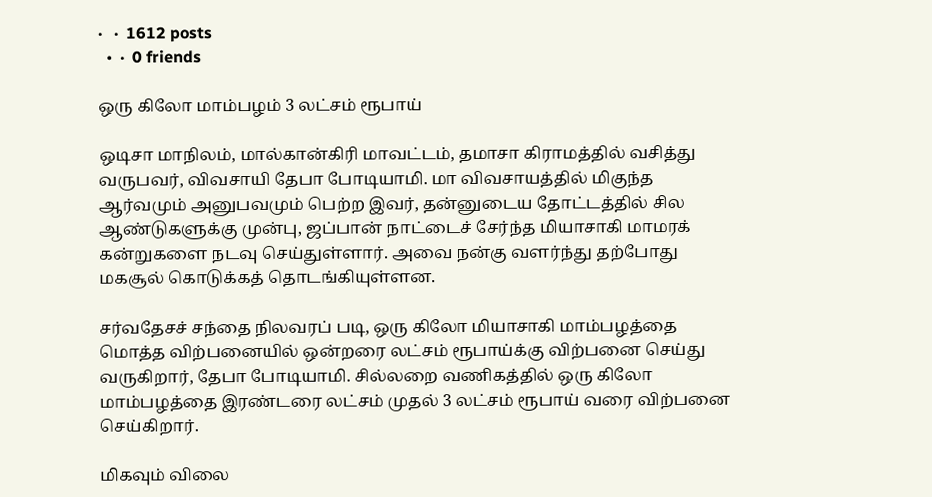·   ·  1612 posts
  •  ·  0 friends

ஒரு கிலோ மாம்பழம் 3 லட்சம் ரூபாய்

ஒடிசா மாநிலம், மால்கான்கிரி மாவட்டம், தமாசா கிராமத்தில் வசித்து வருபவர், விவசாயி தேபா போடியாமி. மா விவசாயத்தில் மிகுந்த ஆர்வமும் அனுபவமும் பெற்ற இவர், தன்னுடைய தோட்டத்தில் சில ஆண்டுகளுக்கு முன்பு, ஜப்பான் நாட்டைச் சேர்ந்த மியாசாகி மாமரக் கன்றுகளை நடவு செய்துள்ளார். அவை நன்கு வளர்ந்து தற்போது மகசூல் கொடுக்கத் தொடங்கியுள்ளன.

சர்வதேசச் சந்தை நிலவரப் படி, ஒரு கிலோ மியாசாகி மாம்பழத்தை மொத்த விற்பனையில் ஒன்றரை லட்சம் ரூபாய்க்கு விற்பனை செய்து வருகிறார், தேபா போடியாமி. சில்லறை வணிகத்தில் ஒரு கிலோ மாம்பழத்தை இரண்டரை லட்சம் முதல் 3 லட்சம் ரூபாய் வரை விற்பனை செய்கிறார்.

மிகவும் விலை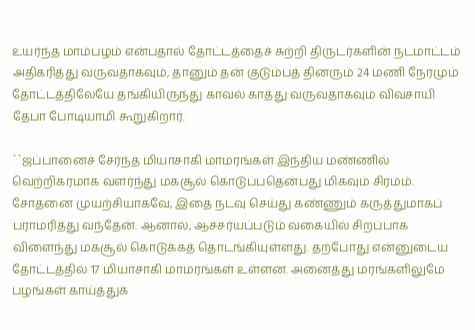உயர்ந்த மாம்பழம் என்பதால் தோட்டத்தைச் சுற்றி திருடர்களின் நடமாட்டம் அதிகரித்து வருவதாகவும், தானும் தன் குடும்பத் தினரும் 24 மணி நேரமும் தோட்டத்திலேயே தங்கியிருந்து காவல் காத்து வருவதாகவும் விவசாயி தேபா போடியாமி கூறுகிறார்.

``ஜப்பானைச் சேர்ந்த மியாசாகி மாமரங்கள் இந்திய மண்ணில் வெற்றிகரமாக வளர்ந்து மகசூல் கொடுப்பதென்பது மிகவும் சிரமம். சோதனை முயற்சியாகவே, இதை நடவு செய்து கண்ணும் கருத்துமாகப் பராமரித்து வந்தேன். ஆனால், ஆச்சர்யப்படும் வகையில் சிறப்பாக விளைந்து மகசூல் கொடுக்கத் தொடங்கியுள்ளது. தற்போது என்னுடைய தோட்டத்தில் 17 மியாசாகி மாமரங்கள் உள்ளன. அனைத்து மரங்களிலுமே பழங்கள் காய்த்துக்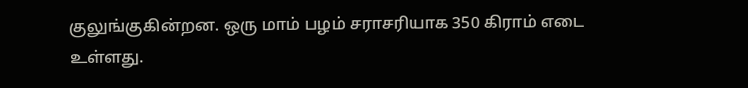குலுங்குகின்றன. ஒரு மாம் பழம் சராசரியாக 350 கிராம் எடை உள்ளது.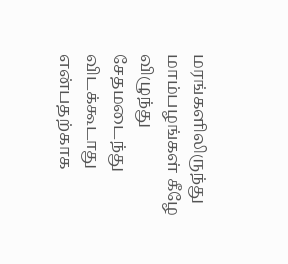மரங்களிலிருந்து மாம்பழங்கள் கீழே விழுந்து சேதமடைந்து விடக்கூடாது என்பதற்காக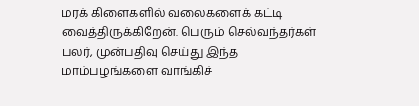மரக் கிளைகளில் வலைகளைக் கட்டி வைத்திருக்கிறேன். பெரும் செல்வந்தர்கள் பலர், முன்பதிவு செய்து இந்த மாம்பழங்களை வாங்கிச்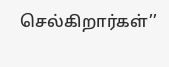செல்கிறார்கள்’’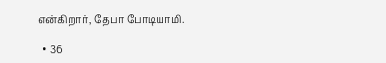என்கிறார், தேபா போடியாமி.

  • 36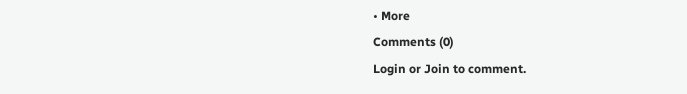• More
Comments (0)
Login or Join to comment.